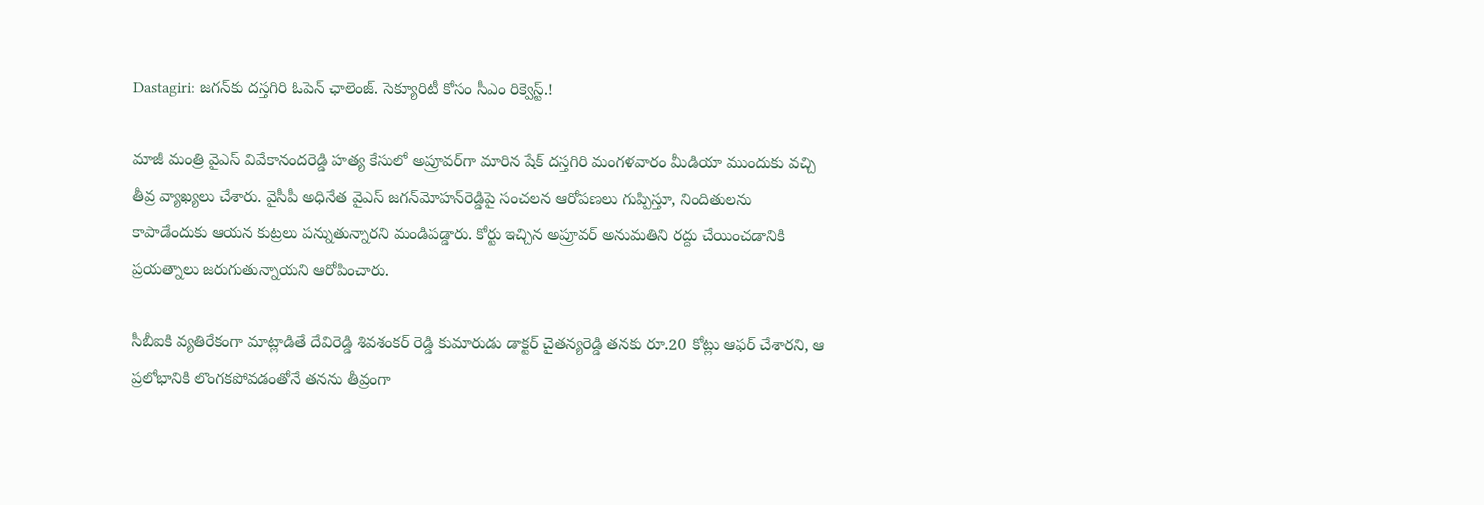Dastagiri: జగన్‌కు దస్తగిరి ఓపెన్ ఛాలెంజ్. సెక్యూరిటీ కోసం సీఎం రిక్వెస్ట్.!

మాజీ మంత్రి వైఎస్ వివేకానందరెడ్డి హత్య కేసులో అప్రూవర్‌గా మారిన షేక్ దస్తగిరి మంగళవారం మీడియా ముందుకు వచ్చి తీవ్ర వ్యాఖ్యలు చేశారు. వైసీపీ అధినేత వైఎస్ జగన్‌మోహన్‌రెడ్డిపై సంచలన ఆరోపణలు గుప్పిస్తూ, నిందితులను కాపాడేందుకు ఆయన కుట్రలు పన్నుతున్నారని మండిపడ్డారు. కోర్టు ఇచ్చిన అప్రూవర్ అనుమతిని రద్దు చేయించడానికి ప్రయత్నాలు జరుగుతున్నాయని ఆరోపించారు.

సీబీఐకి వ్యతిరేకంగా మాట్లాడితే దేవిరెడ్డి శివశంకర్ రెడ్డి కుమారుడు డాక్టర్ చైతన్యరెడ్డి తనకు రూ.20 కోట్లు ఆఫర్ చేశారని, ఆ ప్రలోభానికి లొంగకపోవడంతోనే తనను తీవ్రంగా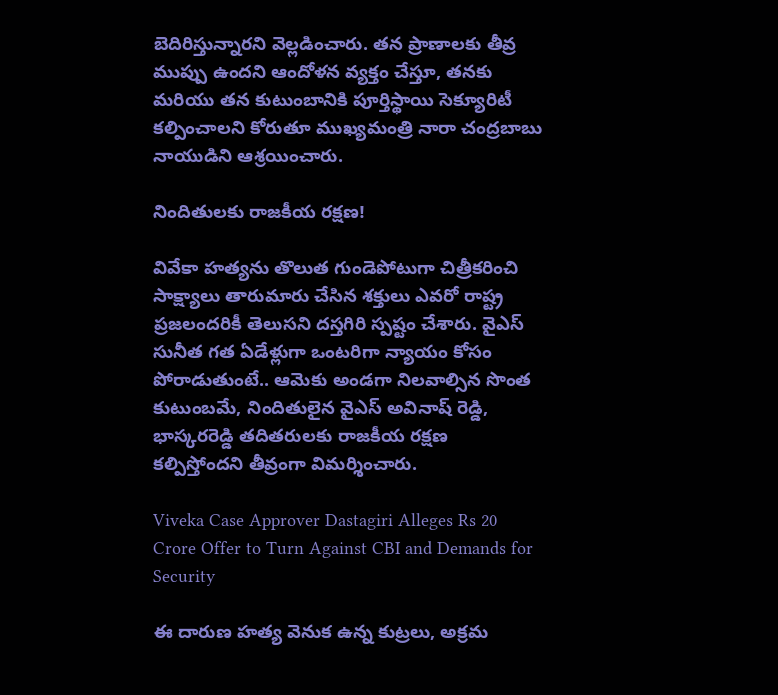బెదిరిస్తున్నారని వెల్లడించారు. తన ప్రాణాలకు తీవ్ర ముప్పు ఉందని ఆందోళన వ్యక్తం చేస్తూ, తనకు మరియు తన కుటుంబానికి పూర్తిస్థాయి సెక్యూరిటీ కల్పించాలని కోరుతూ ముఖ్యమంత్రి నారా చంద్రబాబు నాయుడిని ఆశ్రయించారు.

నిందితులకు రాజకీయ రక్షణ!

వివేకా హత్యను తొలుత గుండెపోటుగా చిత్రీకరించి సాక్ష్యాలు తారుమారు చేసిన శక్తులు ఎవరో రాష్ట్ర ప్రజలందరికీ తెలుసని దస్తగిరి స్పష్టం చేశారు. వైఎస్ సునీత గత ఏడేళ్లుగా ఒంటరిగా న్యాయం కోసం పోరాడుతుంటే.. ఆమెకు అండగా నిలవాల్సిన సొంత కుటుంబమే, నిందితులైన వైఎస్ అవినాష్ రెడ్డి, భాస్కరరెడ్డి తదితరులకు రాజకీయ రక్షణ కల్పిస్తోందని తీవ్రంగా విమర్శించారు.

Viveka Case Approver Dastagiri Alleges Rs 20 Crore Offer to Turn Against CBI and Demands for Security

ఈ దారుణ హత్య వెనుక ఉన్న కుట్రలు, అక్రమ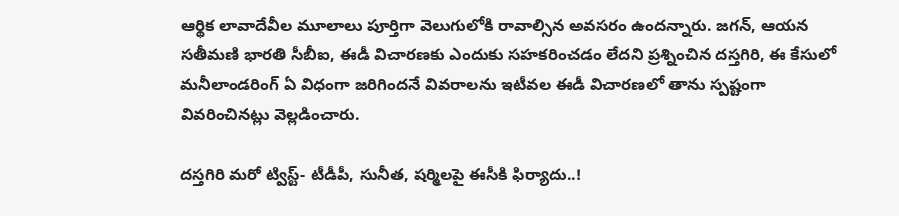ఆర్థిక లావాదేవీల మూలాలు పూర్తిగా వెలుగులోకి రావాల్సిన అవసరం ఉందన్నారు. జగన్, ఆయన సతీమణి భారతి సీబీఐ, ఈడీ విచారణకు ఎందుకు సహకరించడం లేదని ప్రశ్నించిన దస్తగిరి, ఈ కేసులో మనీలాండరింగ్ ఏ విధంగా జరిగిందనే వివరాలను ఇటీవల ఈడీ విచారణలో తాను స్పష్టంగా వివరించినట్లు వెల్లడించారు.

దస్తగిరి మరో ట్విస్ట్- టీడీపీ, సునీత, షర్మిలపై ఈసీకి ఫిర్యాదు..!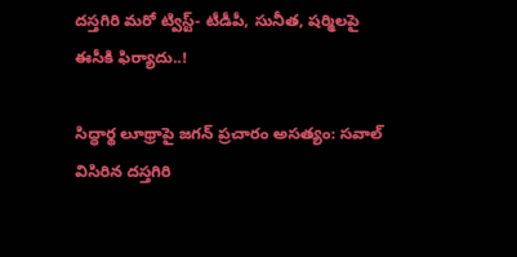దస్తగిరి మరో ట్విస్ట్- టీడీపీ, సునీత, షర్మిలపై ఈసీకి ఫిర్యాదు..!

సిద్ధార్థ లూథ్రాపై జగన్ ప్రచారం అసత్యం: సవాల్ విసిరిన దస్తగిరి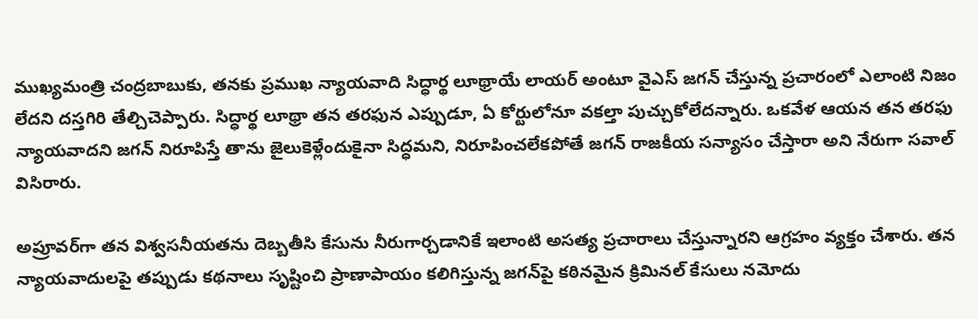ముఖ్యమంత్రి చంద్రబాబుకు, తనకు ప్రముఖ న్యాయవాది సిద్ధార్థ లూథ్రాయే లాయర్‌ అంటూ వైఎస్ జగన్ చేస్తున్న ప్రచారంలో ఎలాంటి నిజం లేదని దస్తగిరి తేల్చిచెప్పారు. సిద్ధార్థ లూథ్రా తన తరఫున ఎప్పుడూ, ఏ కోర్టులోనూ వకల్తా పుచ్చుకోలేదన్నారు. ఒకవేళ ఆయన తన తరఫు న్యాయవాదని జగన్ నిరూపిస్తే తాను జైలుకెళ్లేందుకైనా సిద్ధమని, నిరూపించలేకపోతే జగన్ రాజకీయ సన్యాసం చేస్తారా అని నేరుగా సవాల్ విసిరారు.

అప్రూవర్‌గా తన విశ్వసనీయతను దెబ్బతీసి కేసును నీరుగార్చడానికే ఇలాంటి అసత్య ప్రచారాలు చేస్తున్నారని ఆగ్రహం వ్యక్తం చేశారు. తన న్యాయవాదులపై తప్పుడు కథనాలు సృష్టించి ప్రాణాపాయం కలిగిస్తున్న జగన్‌పై కఠినమైన క్రిమినల్ కేసులు నమోదు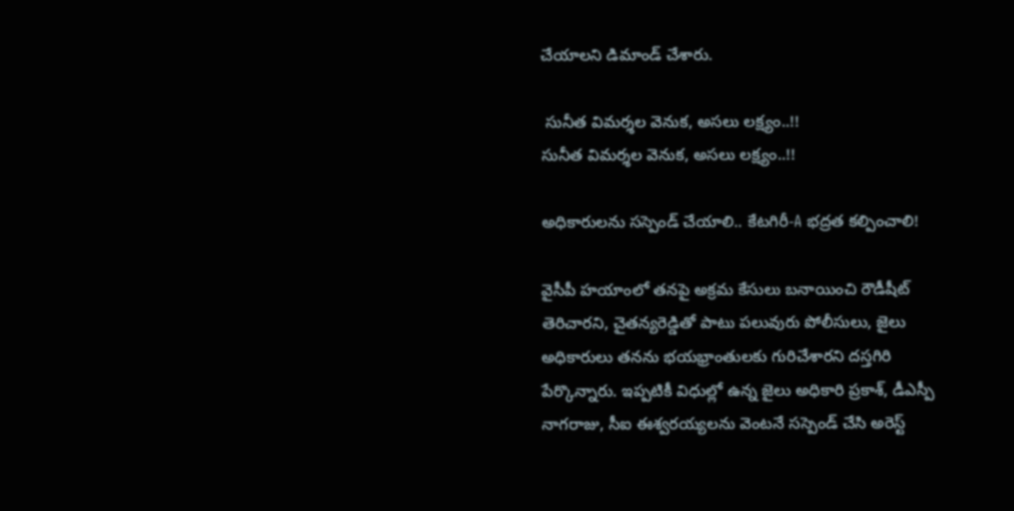చేయాలని డిమాండ్ చేశారు.

 సునీత విమర్శల వెనుక, అసలు లక్ష్యం..!!
సునీత విమర్శల వెనుక, అసలు లక్ష్యం..!!

అధికారులను సస్పెండ్ చేయాలి.. కేటగిరీ-A భద్రత కల్పించాలి!

వైసీపీ హయాంలో తనపై అక్రమ కేసులు బనాయించి రౌడీషీట్ తెరిచారని, చైతన్యరెడ్డితో పాటు పలువురు పోలీసులు, జైలు అధికారులు తనను భయభ్రాంతులకు గురిచేశారని దస్తగిరి పేర్కొన్నారు. ఇప్పటికీ విధుల్లో ఉన్న జైలు అధికారి ప్రకాశ్, డీఎస్పీ నాగరాజు, సీఐ ఈశ్వరయ్యలను వెంటనే సస్పెండ్ చేసి అరెస్ట్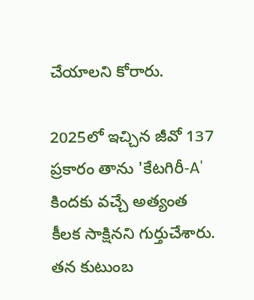చేయాలని కోరారు.

2025లో ఇచ్చిన జీవో 137 ప్రకారం తాను 'కేటగిరీ-A' కిందకు వచ్చే అత్యంత కీలక సాక్షినని గుర్తుచేశారు. తన కుటుంబ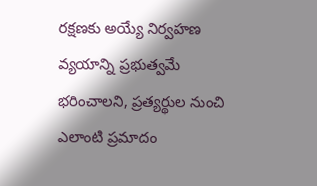రక్షణకు అయ్యే నిర్వహణ వ్యయాన్ని ప్రభుత్వమే భరించాలని, ప్రత్యర్థుల నుంచి ఎలాంటి ప్రమాదం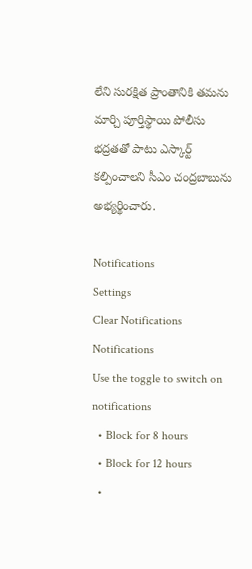లేని సురక్షిత ప్రాంతానికి తమను మార్చి పూర్తిస్థాయి పోలీసు భద్రతతో పాటు ఎస్కార్ట్ కల్పించాలని సీఎం చంద్రబాబును అభ్యర్థించారు.

Notifications
Settings
Clear Notifications
Notifications
Use the toggle to switch on notifications
  • Block for 8 hours
  • Block for 12 hours
  •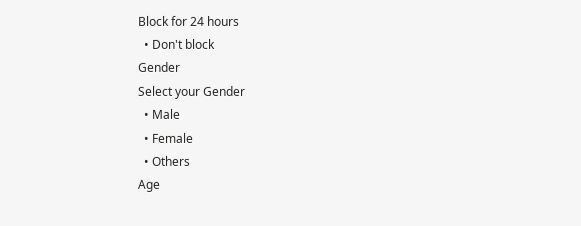Block for 24 hours
  • Don't block
Gender
Select your Gender
  • Male
  • Female
  • Others
Age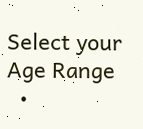Select your Age Range
  •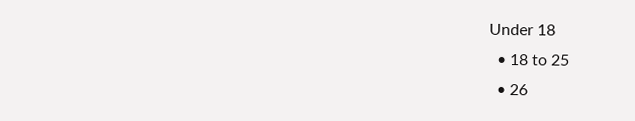Under 18
  • 18 to 25
  • 26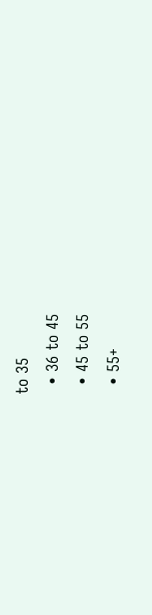to 35
  • 36 to 45
  • 45 to 55
  • 55+